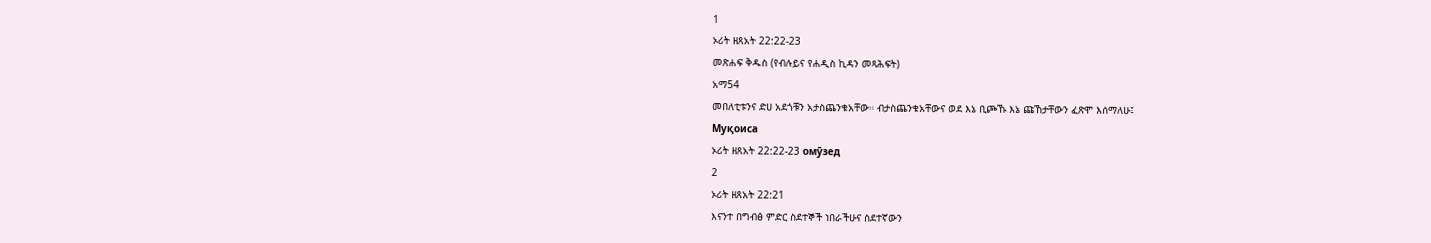1
ኦሪት ዘጸአት 22:22-23
መጽሐፍ ቅዱስ (የብሉይና የሐዲስ ኪዳን መጻሕፍት)
አማ54
መበለቲቱንና ድሀ አደጎቹን አታስጨንቁአቸው። ብታስጨንቁአቸውና ወደ እኔ ቢጮኹ እኔ ጩኸታቸውን ፈጽሞ እሰማለሁ፤
Муқоиса
ኦሪት ዘጸአት 22:22-23 омӯзед
2
ኦሪት ዘጸአት 22:21
እናንተ በግብፅ ምድር ስደተኞች ነበራችሁና ስደተኛውን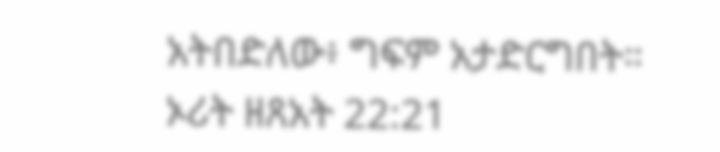አትበድለው፥ ግፍም አታድርግበት።
ኦሪት ዘጸአት 22:21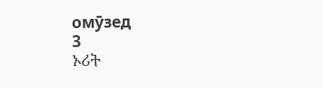омӯзед
3
ኦሪት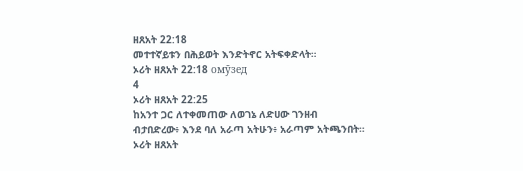ዘጸአት 22:18
መተተኛይቱን በሕይወት እንድትኖር አትፍቀድላት።
ኦሪት ዘጸአት 22:18 омӯзед
4
ኦሪት ዘጸአት 22:25
ከአንተ ጋር ለተቀመጠው ለወገኔ ለድሀው ገንዘብ ብታበድረው፥ እንደ ባለ አራጣ አትሁን፥ አራጣም አትጫንበት።
ኦሪት ዘጸአት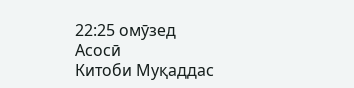22:25 омӯзед
Асосӣ
Китоби Муқаддас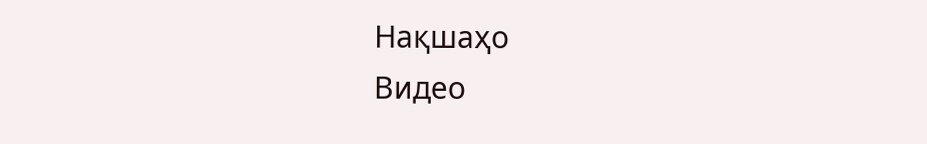Нақшаҳо
Видео